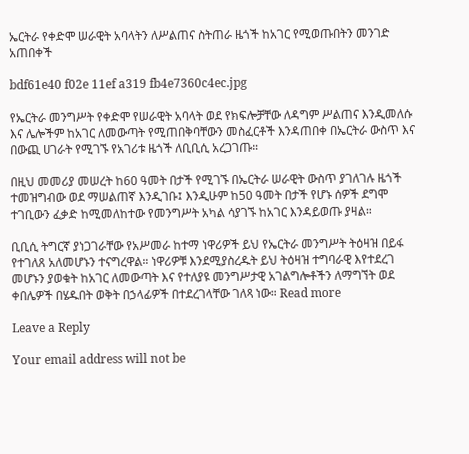ኤርትራ የቀድሞ ሠራዊት አባላትን ለሥልጠና ስትጠራ ዜጎች ከአገር የሚወጡበትን መንገድ አጠበቀች

bdf61e40 f02e 11ef a319 fb4e7360c4ec.jpg

የኤርትራ መንግሥት የቀድሞ የሠራዊት አባላት ወደ የክፍሎቻቸው ለዳግም ሥልጠና እንዲመለሱ እና ሌሎችም ከአገር ለመውጣት የሚጠበቅባቸውን መስፈርቶች እንዳጠበቀ በኤርትራ ውስጥ እና በውጪ ሀገራት የሚገኙ የአገሪቱ ዜጎች ለቢቢሲ አረጋገጡ።

በዚህ መመሪያ መሠረት ከ60 ዓመት በታች የሚገኙ በኤርትራ ሠራዊት ውስጥ ያገለገሉ ዜጎች ተመዝግብው ወደ ማሠልጠኛ እንዲገቡ፤ እንዲሁም ከ50 ዓመት በታች የሆኑ ሰዎች ደግሞ ተገቢውን ፈቃድ ከሚመለከተው የመንግሥት አካል ሳያገኙ ከአገር እንዳይወጡ ያዛል።

ቢቢሲ ትግርኛ ያነጋገራቸው የአሥመራ ከተማ ነዋሪዎች ይህ የኤርትራ መንግሥት ትዕዛዝ በይፋ የተገለጸ አለመሆኑን ተናግረዋል። ነዋሪዎቹ እንደሚያስረዱት ይህ ትዕዛዝ ተግባራዊ እየተደረገ መሆኑን ያወቁት ከአገር ለመውጣት እና የተለያዩ መንግሥታዊ አገልግሎቶችን ለማግኘት ወደ ቀበሌዎች በሄዱበት ወቅት በኃላፊዎች በተደረገላቸው ገለጻ ነው። Read more

Leave a Reply

Your email address will not be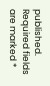published. Required fields are marked *